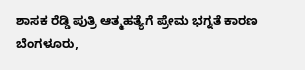ಶಾಸಕ ರೆಡ್ಡಿ ಪುತ್ರಿ ಆತ್ಮಹತ್ಯೆಗೆ ಪ್ರೇಮ ಭಗ್ನತೆ ಕಾರಣ
ಬೆಂಗಳೂರು,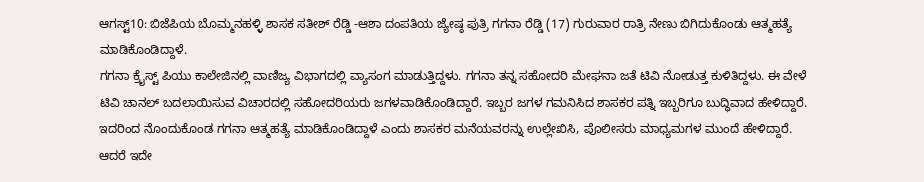ಆಗಸ್ಟ್10: ಬಿಜೆಪಿಯ ಬೊಮ್ಮನಹಳ್ಳಿ ಶಾಸಕ ಸತೀಶ್ ರೆಡ್ಡಿ -ಆಶಾ ದಂಪತಿಯ ಜ್ಯೇಷ್ಠ ಪುತ್ರಿ ಗಗನಾ ರೆಡ್ಡಿ (17) ಗುರುವಾರ ರಾತ್ರಿ ನೇಣು ಬಿಗಿದುಕೊಂಡು ಆತ್ಮಹತ್ಯೆ ಮಾಡಿಕೊಂಡಿದ್ದಾಳೆ.
ಗಗನಾ ಕ್ರೈಸ್ಟ್ ಪಿಯು ಕಾಲೇಜಿನಲ್ಲಿ ವಾಣಿಜ್ಯ ವಿಭಾಗದಲ್ಲಿ ವ್ಯಾಸಂಗ ಮಾಡುತ್ತಿದ್ದಳು. ಗಗನಾ ತನ್ನ ಸಹೋದರಿ ಮೇಘನಾ ಜತೆ ಟಿವಿ ನೋಡುತ್ತ ಕುಳಿತಿದ್ದಳು. ಈ ವೇಳೆ ಟಿವಿ ಚಾನಲ್ ಬದಲಾಯಿಸುವ ವಿಚಾರದಲ್ಲಿ ಸಹೋದರಿಯರು ಜಗಳವಾಡಿಕೊಂಡಿದ್ದಾರೆ. ಇಬ್ಬರ ಜಗಳ ಗಮನಿಸಿದ ಶಾಸಕರ ಪತ್ನಿ ಇಬ್ಬರಿಗೂ ಬುದ್ಧಿವಾದ ಹೇಳಿದ್ದಾರೆ. ಇದರಿಂದ ನೊಂದುಕೊಂಡ ಗಗನಾ ಆತ್ಮಹತ್ಯೆ ಮಾಡಿಕೊಂಡಿದ್ದಾಳೆ ಎಂದು ಶಾಸಕರ ಮನೆಯವರನ್ನು ಉಲ್ಲೇಖಿಸಿ, ಪೊಲೀಸರು ಮಾಧ್ಯಮಗಳ ಮುಂದೆ ಹೇಳಿದ್ದಾರೆ.
ಆದರೆ ಇದೇ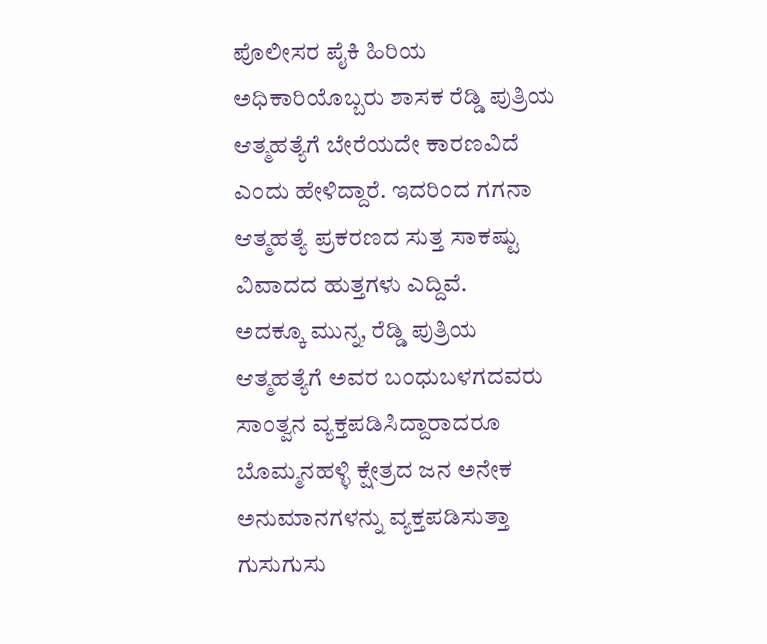ಪೊಲೀಸರ ಪೈಕಿ ಹಿರಿಯ ಅಧಿಕಾರಿಯೊಬ್ಬರು ಶಾಸಕ ರೆಡ್ಡಿ ಪುತ್ರಿಯ ಆತ್ಮಹತ್ಯೆಗೆ ಬೇರೆಯದೇ ಕಾರಣವಿದೆ ಎಂದು ಹೇಳಿದ್ದಾರೆ. ಇದರಿಂದ ಗಗನಾ ಆತ್ಮಹತ್ಯೆ ಪ್ರಕರಣದ ಸುತ್ತ ಸಾಕಷ್ಟು ವಿವಾದದ ಹುತ್ತಗಳು ಎದ್ದಿವೆ.
ಅದಕ್ಕೂ ಮುನ್ನ, ರೆಡ್ಡಿ ಪುತ್ರಿಯ ಆತ್ಮಹತ್ಯೆಗೆ ಅವರ ಬಂಧುಬಳಗದವರು ಸಾಂತ್ವನ ವ್ಯಕ್ತಪಡಿಸಿದ್ದಾರಾದರೂ ಬೊಮ್ಮನಹಳ್ಳಿ ಕ್ಷೇತ್ರದ ಜನ ಅನೇಕ ಅನುಮಾನಗಳನ್ನು ವ್ಯಕ್ತಪಡಿಸುತ್ತಾ ಗುಸುಗುಸು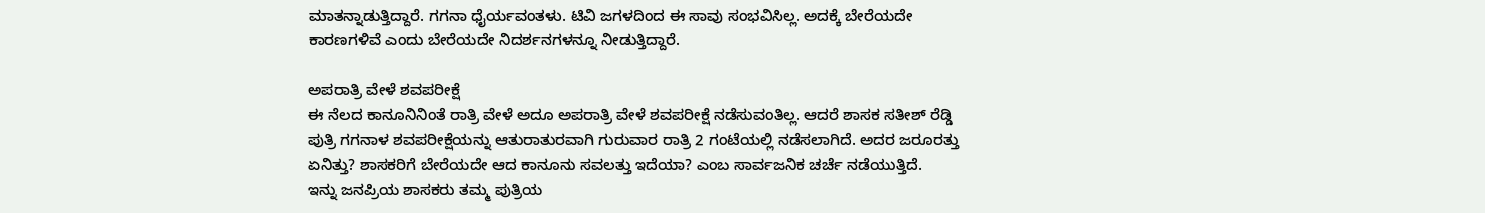ಮಾತನ್ನಾಡುತ್ತಿದ್ದಾರೆ. ಗಗನಾ ಧೈರ್ಯವಂತಳು. ಟಿವಿ ಜಗಳದಿಂದ ಈ ಸಾವು ಸಂಭವಿಸಿಲ್ಲ. ಅದಕ್ಕೆ ಬೇರೆಯದೇ ಕಾರಣಗಳಿವೆ ಎಂದು ಬೇರೆಯದೇ ನಿದರ್ಶನಗಳನ್ನೂ ನೀಡುತ್ತಿದ್ದಾರೆ.

ಅಪರಾತ್ರಿ ವೇಳೆ ಶವಪರೀಕ್ಷೆ
ಈ ನೆಲದ ಕಾನೂನಿನಿಂತೆ ರಾತ್ರಿ ವೇಳೆ ಅದೂ ಅಪರಾತ್ರಿ ವೇಳೆ ಶವಪರೀಕ್ಷೆ ನಡೆಸುವಂತಿಲ್ಲ. ಆದರೆ ಶಾಸಕ ಸತೀಶ್ ರೆಡ್ಡಿ ಪುತ್ರಿ ಗಗನಾಳ ಶವಪರೀಕ್ಷೆಯನ್ನು ಆತುರಾತುರವಾಗಿ ಗುರುವಾರ ರಾತ್ರಿ 2 ಗಂಟೆಯಲ್ಲಿ ನಡೆಸಲಾಗಿದೆ. ಅದರ ಜರೂರತ್ತು ಏನಿತ್ತು? ಶಾಸಕರಿಗೆ ಬೇರೆಯದೇ ಆದ ಕಾನೂನು ಸವಲತ್ತು ಇದೆಯಾ? ಎಂಬ ಸಾರ್ವಜನಿಕ ಚರ್ಚೆ ನಡೆಯುತ್ತಿದೆ.
ಇನ್ನು ಜನಪ್ರಿಯ ಶಾಸಕರು ತಮ್ಮ ಪುತ್ರಿಯ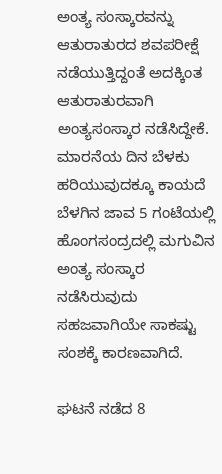ಅಂತ್ಯ ಸಂಸ್ಕಾರವನ್ನು ಆತುರಾತುರದ ಶವಪರೀಕ್ಷೆ ನಡೆಯುತ್ತಿದ್ದಂತೆ ಅದಕ್ಕಿಂತ ಆತುರಾತುರವಾಗಿ ಅಂತ್ಯಸಂಸ್ಕಾರ ನಡೆಸಿದ್ದೇಕೆ. ಮಾರನೆಯ ದಿನ ಬೆಳಕು ಹರಿಯುವುದಕ್ಕೂ ಕಾಯದೆ ಬೆಳಗಿನ ಜಾವ 5 ಗಂಟೆಯಲ್ಲಿ ಹೊಂಗಸಂದ್ರದಲ್ಲಿ ಮಗುವಿನ ಅಂತ್ಯ ಸಂಸ್ಕಾರ ನಡೆಸಿರುವುದು ಸಹಜವಾಗಿಯೇ ಸಾಕಷ್ಟು ಸಂಶಕ್ಕೆ ಕಾರಣವಾಗಿದೆ.

ಘಟನೆ ನಡೆದ 8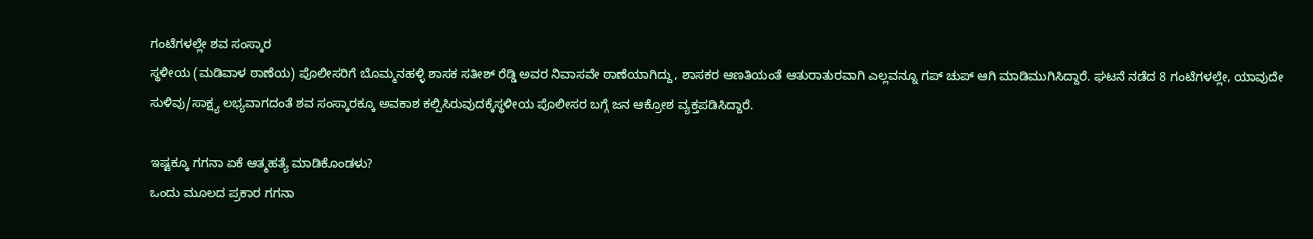ಗಂಟೆಗಳಲ್ಲೇ ಶವ ಸಂಸ್ಕಾರ
ಸ್ಥಳೀಯ (ಮಡಿವಾಳ ಠಾಣೆಯ) ಪೊಲೀಸರಿಗೆ ಬೊಮ್ಮನಹಳ್ಳಿ ಶಾಸಕ ಸತೀಶ್ ರೆಡ್ಡಿ ಅವರ ನಿವಾಸವೇ ಠಾಣೆಯಾಗಿದ್ದು, ಶಾಸಕರ ಆಣತಿಯಂತೆ ಆತುರಾತುರವಾಗಿ ಎಲ್ಲವನ್ನೂ ಗಪ್ ಚುಪ್ ಆಗಿ ಮಾಡಿಮುಗಿಸಿದ್ದಾರೆ. ಘಟನೆ ನಡೆದ 8 ಗಂಟೆಗಳಲ್ಲೇ, ಯಾವುದೇ ಸುಳಿವು/ಸಾಕ್ಷ್ಯ ಲಭ್ಯವಾಗದಂತೆ ಶವ ಸಂಸ್ಕಾರಕ್ಕೂ ಅವಕಾಶ ಕಲ್ಪಿಸಿರುವುದಕ್ಕೆಸ್ಥಳೀಯ ಪೊಲೀಸರ ಬಗ್ಗೆ ಜನ ಆಕ್ರೋಶ ವ್ಯಕ್ತಪಡಿಸಿದ್ದಾರೆ.

ಇಷ್ಟಕ್ಕೂ ಗಗನಾ ಏಕೆ ಆತ್ಮಹತ್ಯೆ ಮಾಡಿಕೊಂಡಳು?
ಒಂದು ಮೂಲದ ಪ್ರಕಾರ ಗಗನಾ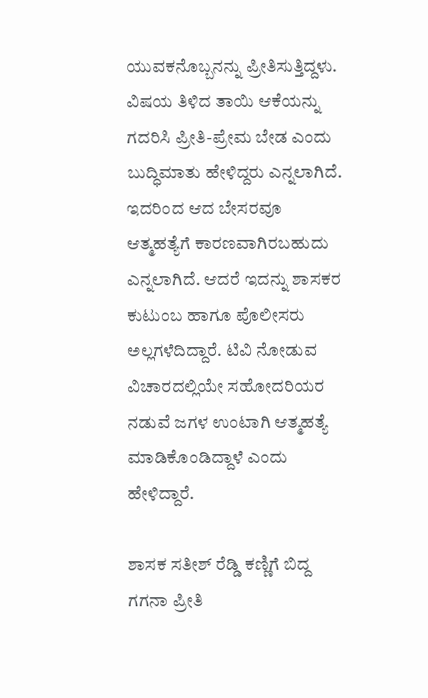ಯುವಕನೊಬ್ಬನನ್ನು ಪ್ರೀತಿಸುತ್ತಿದ್ದಳು. ವಿಷಯ ತಿಳಿದ ತಾಯಿ ಆಕೆಯನ್ನು ಗದರಿಸಿ ಪ್ರೀತಿ-ಪ್ರೇಮ ಬೇಡ ಎಂದು ಬುದ್ಧಿಮಾತು ಹೇಳಿದ್ದರು ಎನ್ನಲಾಗಿದೆ. ಇದರಿಂದ ಆದ ಬೇಸರವೂ ಆತ್ಮಹತ್ಯೆಗೆ ಕಾರಣವಾಗಿರಬಹುದು ಎನ್ನಲಾಗಿದೆ. ಆದರೆ ಇದನ್ನು ಶಾಸಕರ ಕುಟುಂಬ ಹಾಗೂ ಪೊಲೀಸರು ಅಲ್ಲಗಳೆದಿದ್ದಾರೆ. ಟಿವಿ ನೋಡುವ ವಿಚಾರದಲ್ಲಿಯೇ ಸಹೋದರಿಯರ ನಡುವೆ ಜಗಳ ಉಂಟಾಗಿ ಆತ್ಮಹತ್ಯೆ ಮಾಡಿಕೊಂಡಿದ್ದಾಳೆ ಎಂದು ಹೇಳಿದ್ದಾರೆ.

ಶಾಸಕ ಸತೀಶ್ ರೆಡ್ಡಿ ಕಣ್ಣಿಗೆ ಬಿದ್ದ ಗಗನಾ ಪ್ರೀತಿ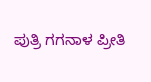ಪುತ್ರಿ ಗಗನಾಳ ಪ್ರೀತಿ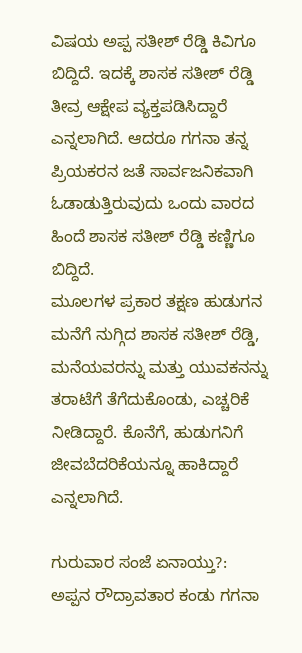ವಿಷಯ ಅಪ್ಪ ಸತೀಶ್ ರೆಡ್ಡಿ ಕಿವಿಗೂ ಬಿದ್ದಿದೆ. ಇದಕ್ಕೆ ಶಾಸಕ ಸತೀಶ್ ರೆಡ್ಡಿ ತೀವ್ರ ಆಕ್ಷೇಪ ವ್ಯಕ್ತಪಡಿಸಿದ್ದಾರೆ ಎನ್ನಲಾಗಿದೆ. ಆದರೂ ಗಗನಾ ತನ್ನ ಪ್ರಿಯಕರನ ಜತೆ ಸಾರ್ವಜನಿಕವಾಗಿ ಓಡಾಡುತ್ತಿರುವುದು ಒಂದು ವಾರದ ಹಿಂದೆ ಶಾಸಕ ಸತೀಶ್ ರೆಡ್ಡಿ ಕಣ್ಣಿಗೂ ಬಿದ್ದಿದೆ.
ಮೂಲಗಳ ಪ್ರಕಾರ ತಕ್ಷಣ ಹುಡುಗನ ಮನೆಗೆ ನುಗ್ಗಿದ ಶಾಸಕ ಸತೀಶ್ ರೆಡ್ಡಿ, ಮನೆಯವರನ್ನು ಮತ್ತು ಯುವಕನನ್ನು ತರಾಟೆಗೆ ತೆಗೆದುಕೊಂಡು, ಎಚ್ಚರಿಕೆ ನೀಡಿದ್ದಾರೆ. ಕೊನೆಗೆ, ಹುಡುಗನಿಗೆ ಜೀವಬೆದರಿಕೆಯನ್ನೂ ಹಾಕಿದ್ದಾರೆ ಎನ್ನಲಾಗಿದೆ.

ಗುರುವಾರ ಸಂಜೆ ಏನಾಯ್ತು?:
ಅಪ್ಪನ ರೌದ್ರಾವತಾರ ಕಂಡು ಗಗನಾ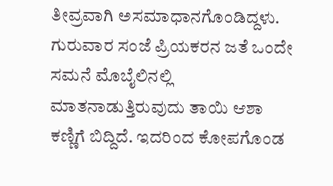ತೀವ್ರವಾಗಿ ಅಸಮಾಧಾನಗೊಂಡಿದ್ದಳು. ಗುರುವಾರ ಸಂಜೆ ಪ್ರಿಯಕರನ ಜತೆ ಒಂದೇ ಸಮನೆ ಮೊಬೈಲಿನಲ್ಲಿ ಮಾತನಾಡುತ್ತಿರುವುದು ತಾಯಿ ಆಶಾ ಕಣ್ಣಿಗೆ ಬಿದ್ದಿದೆ. ಇದರಿಂದ ಕೋಪಗೊಂಡ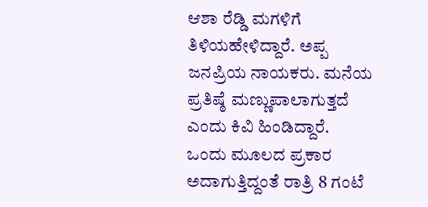ಆಶಾ ರೆಡ್ಡಿ ಮಗಳಿಗೆ ತಿಳಿಯಹೇಳಿದ್ದಾರೆ. ಅಪ್ಪ ಜನಪ್ರಿಯ ನಾಯಕರು. ಮನೆಯ ಪ್ರತಿಷ್ಠೆ ಮಣ್ಣುಪಾಲಾಗುತ್ತದೆ ಎಂದು ಕಿವಿ ಹಿಂಡಿದ್ದಾರೆ.
ಒಂದು ಮೂಲದ ಪ್ರಕಾರ ಅದಾಗುತ್ತಿದ್ದಂತೆ ರಾತ್ರಿ 8 ಗಂಟೆ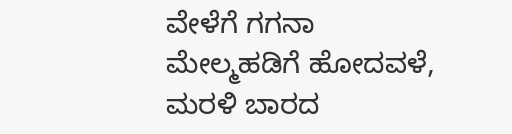ವೇಳೆಗೆ ಗಗನಾ ಮೇಲ್ಮಹಡಿಗೆ ಹೋದವಳೆ, ಮರಳಿ ಬಾರದ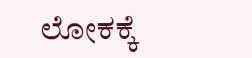ಲೋಕಕ್ಕೆ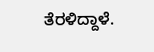ತೆರಳಿದ್ದಾಳೆ.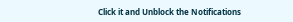Click it and Unblock the Notifications